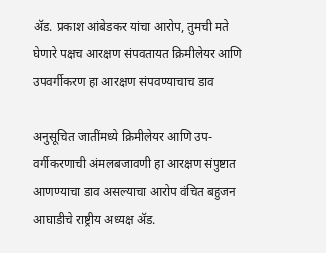ॲड. प्रकाश आंबेडकर यांचा आरोप, तुमची मते घेणारे पक्षच आरक्षण संपवतायत क्रिमीलेयर आणि उपवर्गीकरण हा आरक्षण संपवण्याचाच डाव

अनुसूचित जातींमध्ये क्रिमीलेयर आणि उप-वर्गीकरणाची अंमलबजावणी हा आरक्षण संपुष्टात आणण्याचा डाव असल्याचा आरोप वंचित बहुजन आघाडीचे राष्ट्रीय अध्यक्ष ॲड.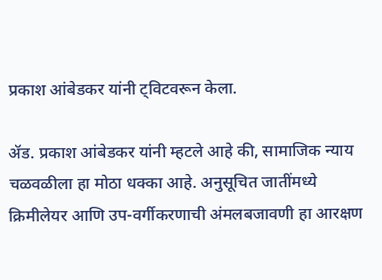प्रकाश आंबेडकर यांनी ट्विटवरून केला.

ॲड. प्रकाश आंबेडकर यांनी म्हटले आहे की, सामाजिक न्याय चळवळीला हा मोठा धक्का आहे. अनुसूचित जातींमध्ये क्रिमीलेयर आणि उप-वर्गीकरणाची अंमलबजावणी हा आरक्षण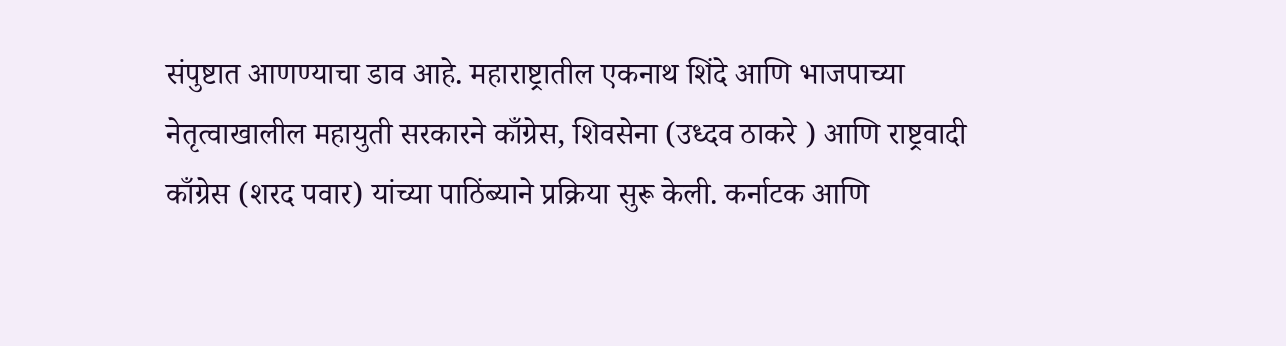संपुष्टात आणण्याचा डाव आहे. महाराष्ट्रातील एकनाथ शिंदे आणि भाजपाच्या नेतृत्वाखालील महायुती सरकारने काँग्रेस, शिवसेना (उध्दव ठाकरे ) आणि राष्ट्रवादी काँग्रेस (शरद पवार) यांच्या पाठिंब्याने प्रक्रिया सुरू केली. कर्नाटक आणि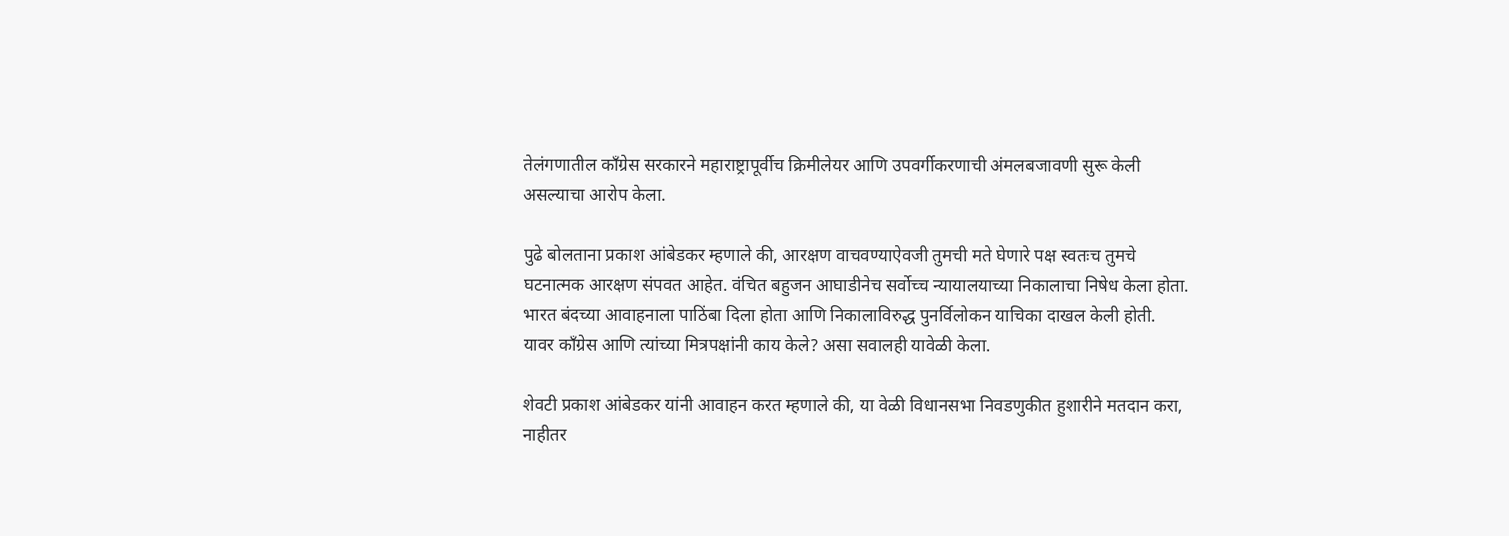तेलंगणातील काँग्रेस सरकारने महाराष्ट्रापूर्वीच क्रिमीलेयर आणि उपवर्गीकरणाची अंमलबजावणी सुरू केली असल्याचा आरोप केला.

पुढे बोलताना प्रकाश आंबेडकर म्हणाले की, आरक्षण वाचवण्याऐवजी तुमची मते घेणारे पक्ष स्वतःच तुमचे घटनात्मक आरक्षण संपवत आहेत. वंचित बहुजन आघाडीनेच सर्वोच्च न्यायालयाच्या निकालाचा निषेध केला होता. भारत बंदच्या आवाहनाला पाठिंबा दिला होता आणि निकालाविरुद्ध पुनर्विलोकन याचिका दाखल केली होती. यावर काँग्रेस आणि त्यांच्या मित्रपक्षांनी काय केले? असा सवालही यावेळी केला.

शेवटी प्रकाश आंबेडकर यांनी आवाहन करत म्हणाले की, या वेळी विधानसभा निवडणुकीत हुशारीने मतदान करा, नाहीतर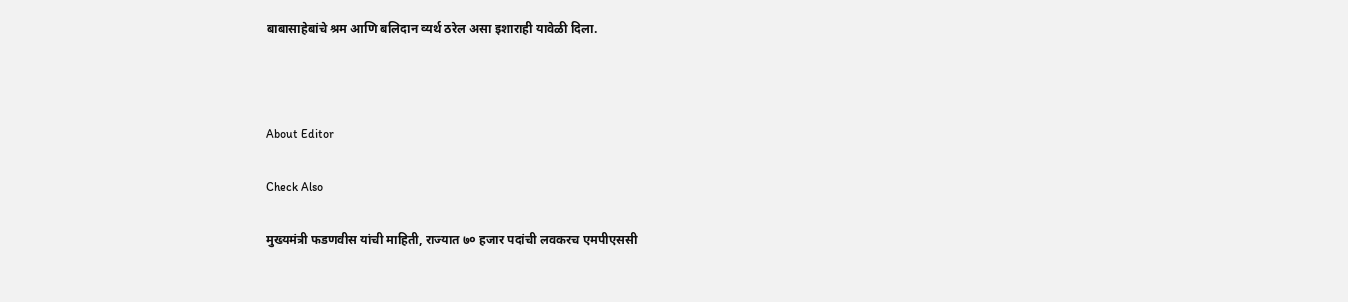बाबासाहेबांचे श्रम आणि बलिदान व्यर्थ ठरेल असा इशाराही यावेळी दिला.



About Editor

Check Also

मुख्यमंत्री फडणवीस यांची माहिती, राज्यात ७० हजार पदांची लवकरच एमपीएससी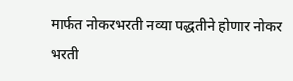मार्फत नोकरभरती नव्या पद्धतीने होणार नोकर भरती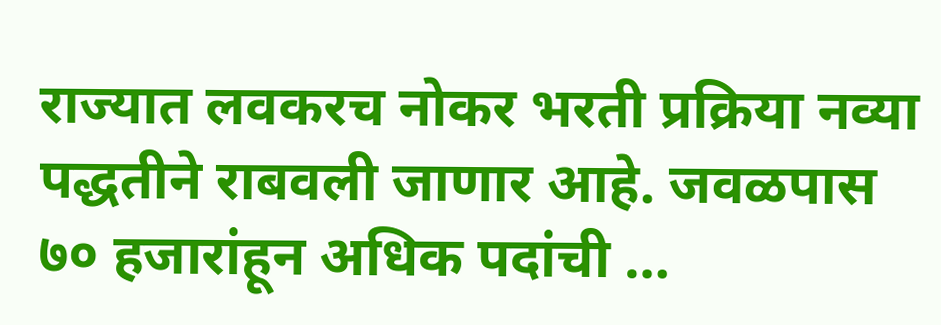राज्यात लवकरच नोकर भरती प्रक्रिया नव्या पद्धतीने राबवली जाणार आहे. जवळपास ७० हजारांहून अधिक पदांची …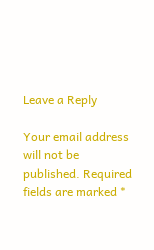Leave a Reply

Your email address will not be published. Required fields are marked *